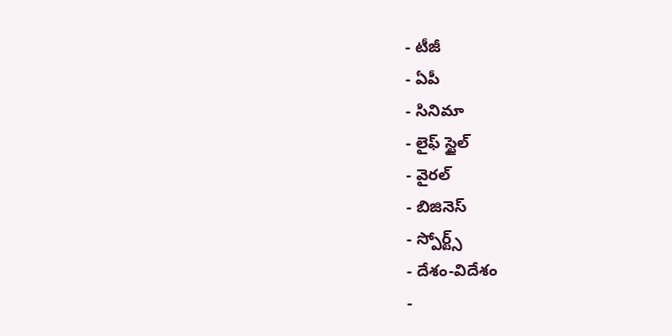- టీజీ
- ఏపీ
- సినిమా
- లైఫ్ స్టైల్
- వైరల్
- బిజినెస్
- స్పోర్ట్స్
- దేశం-విదేశం
-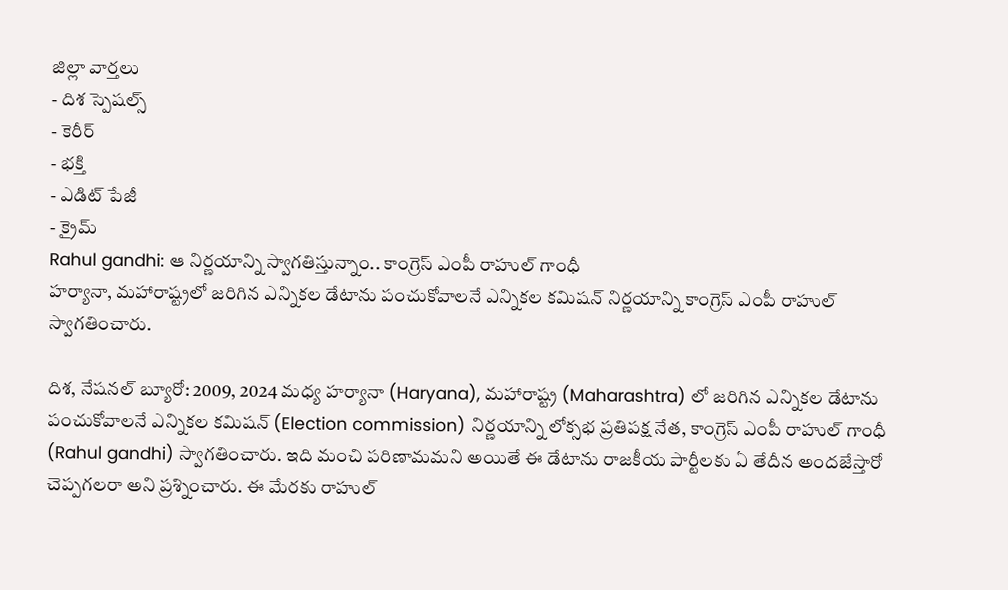జిల్లా వార్తలు
- దిశ స్పెషల్స్
- కెరీర్
- భక్తి
- ఎడిట్ పేజీ
- క్రైమ్
Rahul gandhi: ఆ నిర్ణయాన్ని స్వాగతిస్తున్నాం.. కాంగ్రెస్ ఎంపీ రాహుల్ గాంధీ
హర్యానా, మహారాష్ట్రలో జరిగిన ఎన్నికల డేటాను పంచుకోవాలనే ఎన్నికల కమిషన్ నిర్ణయాన్ని కాంగ్రెస్ ఎంపీ రాహుల్ స్వాగతించారు.

దిశ, నేషనల్ బ్యూరో: 2009, 2024 మధ్య హర్యానా (Haryana), మహారాష్ట్ర (Maharashtra) లో జరిగిన ఎన్నికల డేటాను పంచుకోవాలనే ఎన్నికల కమిషన్ (Election commission) నిర్ణయాన్ని లోక్సభ ప్రతిపక్ష నేత, కాంగ్రెస్ ఎంపీ రాహుల్ గాంధీ (Rahul gandhi) స్వాగతించారు. ఇది మంచి పరిణామమని అయితే ఈ డేటాను రాజకీయ పార్టీలకు ఏ తేదీన అందజేస్తారో చెప్పగలరా అని ప్రశ్నించారు. ఈ మేరకు రాహుల్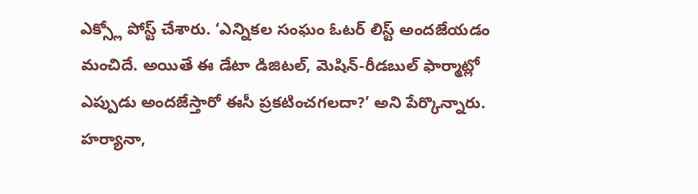ఎక్స్లో పోస్ట్ చేశారు. ‘ఎన్నికల సంఘం ఓటర్ లిస్ట్ అందజేయడం మంచిదే. అయితే ఈ డేటా డిజిటల్, మెషిన్-రీడబుల్ ఫార్మాట్లో ఎప్పుడు అందజేస్తారో ఈసీ ప్రకటించగలదా?’ అని పేర్కొన్నారు. హర్యానా,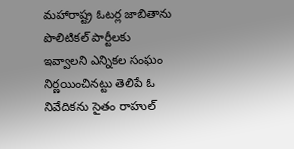మహారాష్ట్ర ఓటర్ల జాబితాను పొలిటికల్ పార్టీలకు ఇవ్వాలని ఎన్నికల సంఘం నిర్ణయించినట్టు తెలిపే ఓ నివేదికను సైతం రాహుల్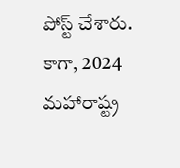పోస్ట్ చేశారు. కాగా, 2024 మహారాష్ట్ర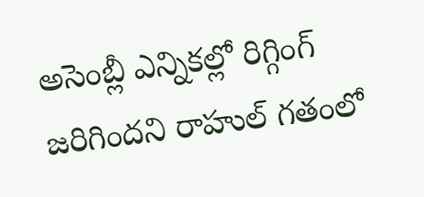అసెంబ్లీ ఎన్నికల్లో రిగ్గింగ్ జరిగిందని రాహుల్ గతంలో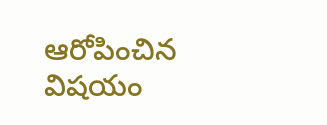ఆరోపించిన విషయం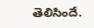తెలిసిందే.